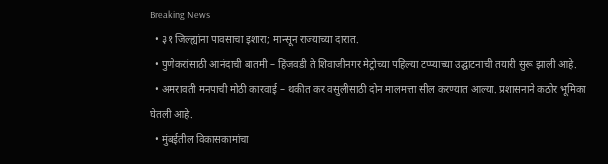Breaking News
  • ३१ जिल्ह्यांना पावसाचा इशारा; मान्सून राज्याच्या दारात.
  • पुणेकरांसाठी आनंदाची बातमी – हिंजवडी ते शिवाजीनगर मेट्रोच्या पहिल्या टप्प्याच्या उद्घाटनाची तयारी सुरू झाली आहे.
  • अमरावती मनपाची मोठी कारवाई – थकीत कर वसुलीसाठी दोन मालमत्ता सील करण्यात आल्या. प्रशासनाने कठोर भूमिका घेतली आहे.
  • मुंबईतील विकासकामांचा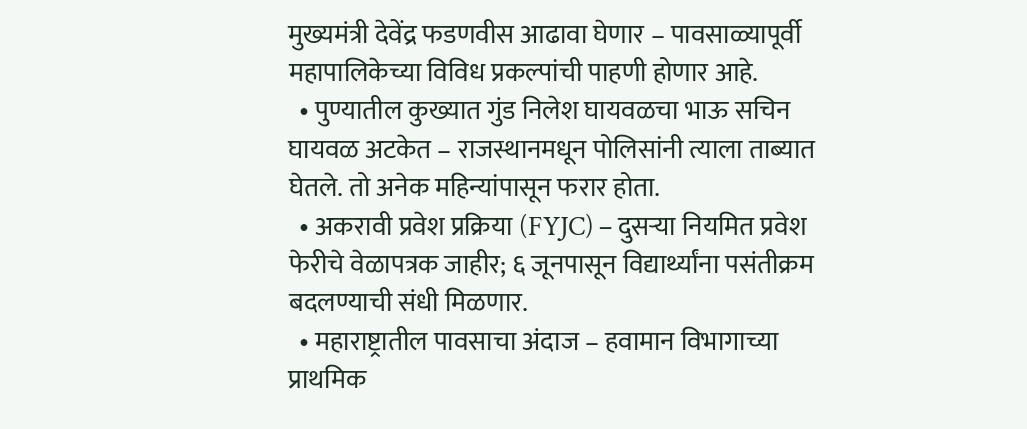मुख्यमंत्री देवेंद्र फडणवीस आढावा घेणार – पावसाळ्यापूर्वी महापालिकेच्या विविध प्रकल्पांची पाहणी होणार आहे.
  • पुण्यातील कुख्यात गुंड निलेश घायवळचा भाऊ सचिन घायवळ अटकेत – राजस्थानमधून पोलिसांनी त्याला ताब्यात घेतले. तो अनेक महिन्यांपासून फरार होता.
  • अकरावी प्रवेश प्रक्रिया (FYJC) – दुसऱ्या नियमित प्रवेश फेरीचे वेळापत्रक जाहीर; ६ जूनपासून विद्यार्थ्यांना पसंतीक्रम बदलण्याची संधी मिळणार.
  • महाराष्ट्रातील पावसाचा अंदाज – हवामान विभागाच्या प्राथमिक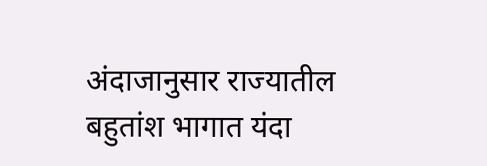अंदाजानुसार राज्यातील बहुतांश भागात यंदा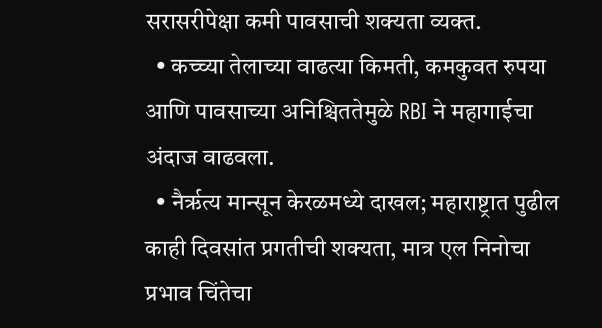सरासरीपेक्षा कमी पावसाची शक्यता व्यक्त.
  • कच्च्या तेलाच्या वाढत्या किमती, कमकुवत रुपया आणि पावसाच्या अनिश्चिततेमुळे RBI ने महागाईचा अंदाज वाढवला.
  • नैर्ऋत्य मान्सून केरळमध्ये दाखल; महाराष्ट्रात पुढील काही दिवसांत प्रगतीची शक्यता, मात्र एल निनोचा प्रभाव चिंतेचा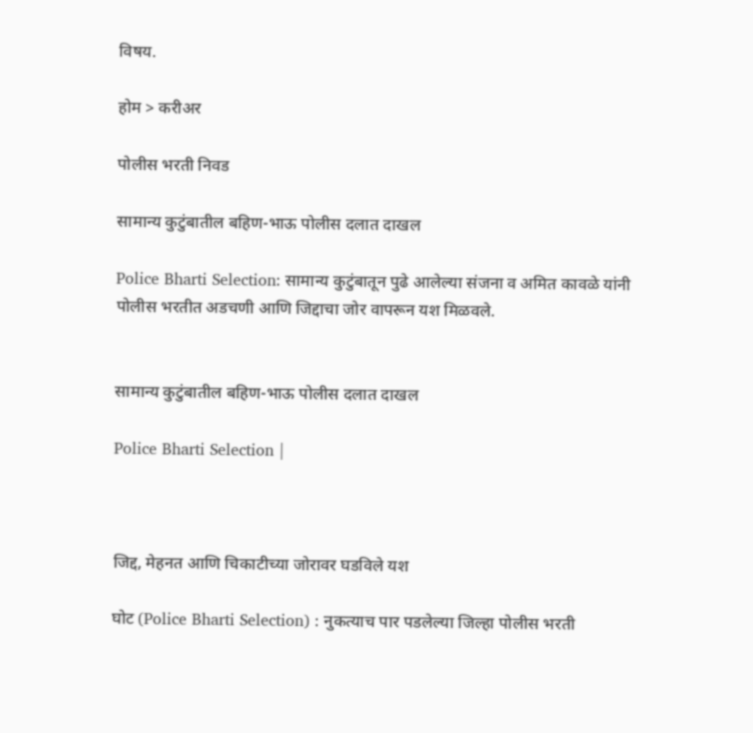विषय.

होम > करीअर

पोलीस भरती निवड

सामान्य कुटुंबातील बहिण-भाऊ पोलीस दलात दाखल

Police Bharti Selection: सामान्य कुटुंबातून पुढे आलेल्या संजना व अमित कावळे यांनी पोलीस भरतीत अडचणी आणि जिद्दाचा जोर वापरून यश मिळवले.


सामान्य कुटुंबातील बहिण-भाऊ पोलीस दलात दाखल

Police Bharti Selection |



जिद्द, मेहनत आणि चिकाटीच्या जोरावर घडविले यश

घोट (Police Bharti Selection) : नुकत्याच पार पडलेल्या जिल्हा पोलीस भरती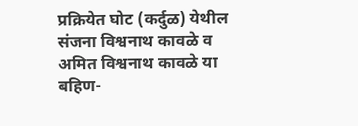प्रक्रियेत घोट (कर्दुळ) येथील संजना विश्वनाथ कावळे व अमित विश्वनाथ कावळे या बहिण-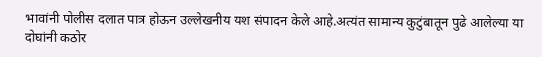भावांनी पोलीस दलात पात्र होऊन उल्लेखनीय यश संपादन केले आहे.अत्यंत सामान्य कुटुंबातून पुढे आलेल्या या दोघांनी कठोर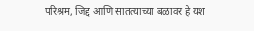परिश्रम, जिद्द आणि सातत्याच्या बळावर हे यश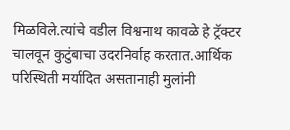मिळविले.त्यांचे वडील विश्वनाथ कावळे हे ट्रॅक्टर चालवून कुटुंबाचा उदरनिर्वाह करतात.आर्थिक परिस्थिती मर्यादित असतानाही मुलांनी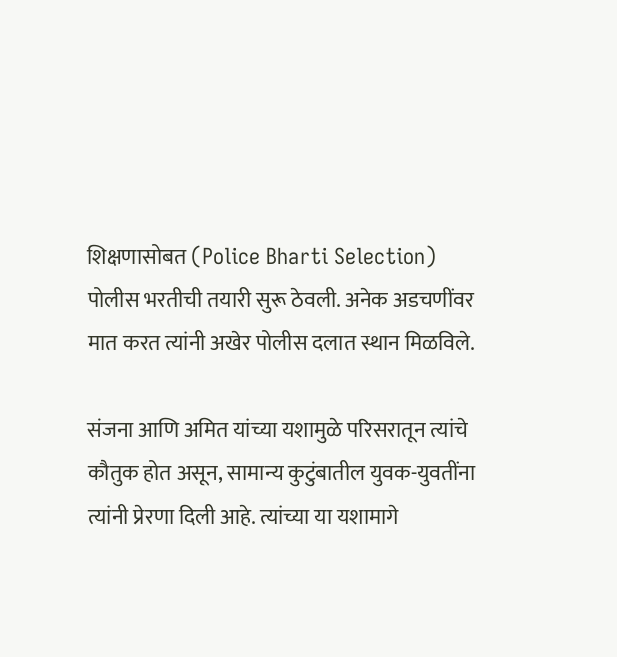शिक्षणासोबत (Police Bharti Selection) पोलीस भरतीची तयारी सुरू ठेवली. अनेक अडचणींवर मात करत त्यांनी अखेर पोलीस दलात स्थान मिळविले.

संजना आणि अमित यांच्या यशामुळे परिसरातून त्यांचे कौतुक होत असून, सामान्य कुटुंबातील युवक-युवतींना त्यांनी प्रेरणा दिली आहे. त्यांच्या या यशामागे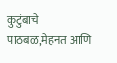कुटुंबाचे पाठबळ,मेहनत आणि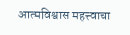आत्मविश्वास महत्त्वाचा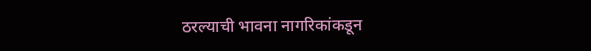ठरल्याची भावना नागरिकांकडून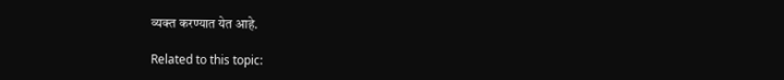व्यक्त करण्यात येत आहे.

Related to this topic: